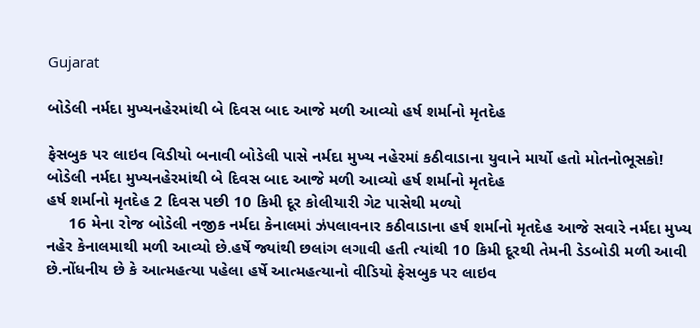Gujarat

બોડેલી નર્મદા મુખ્યનહેરમાંથી બે દિવસ બાદ આજે મળી આવ્યો હર્ષ શર્માનો મૃતદેહ

ફેસબુક પર લાઇવ વિડીયો બનાવી બોડેલી પાસે નર્મદા મુખ્ય નહેરમાં કઠીવાડાના યુવાને માર્યો હતો મોતનોભૂસકો!
બોડેલી નર્મદા મુખ્યનહેરમાંથી બે દિવસ બાદ આજે મળી આવ્યો હર્ષ શર્માનો મૃતદેહ
હર્ષ શર્માનો મૃતદેહ 2 દિવસ પછી 10 કિમી દૂર કોલીયારી ગેટ પાસેથી મળ્યો
     16 મેના રોજ બોડેલી નજીક નર્મદા કેનાલમાં ઝંપલાવનાર કઠીવાડાના હર્ષ શર્માનો મૃતદેહ આજે સવારે નર્મદા મુખ્ય નહેર કેનાલમાથી મળી આવ્યો છે.હર્ષે જ્યાંથી છલાંગ લગાવી હતી ત્યાંથી 10 કિમી દૂરથી તેમની ડેડબોડી મળી આવી છે.નોંધનીય છે કે આત્મહત્યા પહેલા હર્ષે આત્મહત્યાનો વીડિયો ફેસબુક પર લાઇવ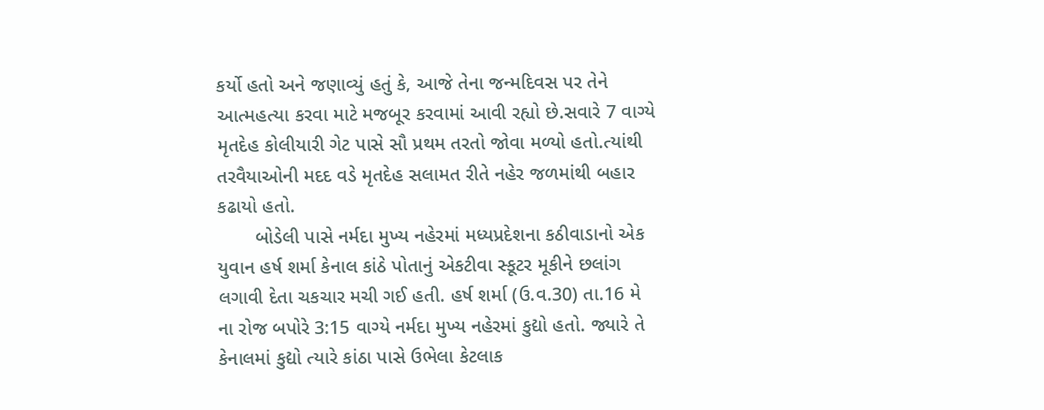કર્યો હતો અને જણાવ્યું હતું કે, આજે તેના જન્મદિવસ પર તેને આત્મહત્યા કરવા માટે મજબૂર કરવામાં આવી રહ્યો છે.સવારે 7 વાગ્યે મૃતદેહ કોલીયારી ગેટ પાસે સૌ પ્રથમ તરતો જોવા મળ્યો હતો.ત્યાંથી તરવૈયાઓની મદદ વડે મૃતદેહ સલામત રીતે નહેર જળમાંથી બહાર કઢાયો હતો.
       બોડેલી પાસે નર્મદા મુખ્ય નહેરમાં મધ્યપ્રદેશના કઠીવાડાનો એક યુવાન હર્ષ શર્મા કેનાલ કાંઠે પોતાનું એકટીવા સ્કૂટર મૂકીને છલાંગ લગાવી દેતા ચકચાર મચી ગઈ હતી. હર્ષ શર્મા (ઉ.વ.30) તા.16 મે ના રોજ બપોરે 3:15 વાગ્યે નર્મદા મુખ્ય નહેરમાં કુદ્યો હતો. જ્યારે તે કેનાલમાં કુદ્યો ત્યારે કાંઠા પાસે ઉભેલા કેટલાક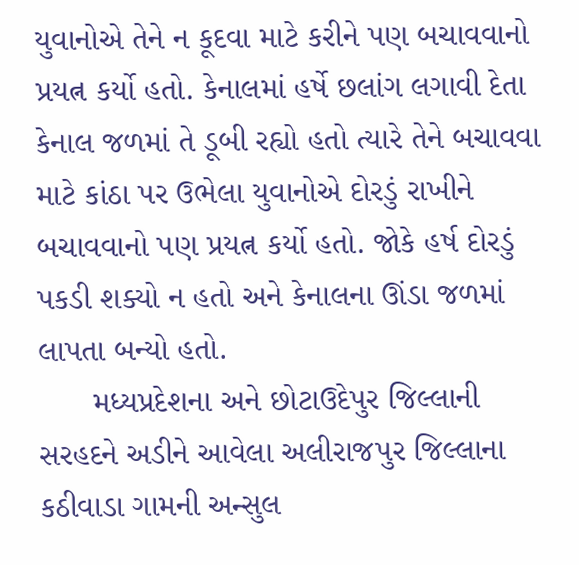યુવાનોએ તેને ન કૂદવા માટે કરીને પણ બચાવવાનો પ્રયત્ન કર્યો હતો. કેનાલમાં હર્ષે છલાંગ લગાવી દેતા કેનાલ જળમાં તે ડૂબી રહ્યો હતો ત્યારે તેને બચાવવા માટે કાંઠા પર ઉભેલા યુવાનોએ દોરડું રાખીને બચાવવાનો પણ પ્રયત્ન કર્યો હતો. જોકે હર્ષ દોરડું પકડી શક્યો ન હતો અને કેનાલના ઊંડા જળમાં લાપતા બન્યો હતો.
      મધ્યપ્રદેશના અને છોટાઉદેપુર જિલ્લાની સરહદને અડીને આવેલા અલીરાજપુર જિલ્લાના કઠીવાડા ગામની અન્સુલ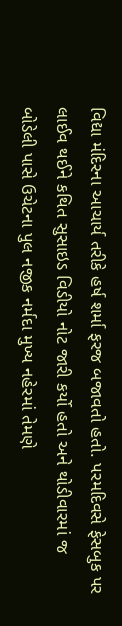વિદ્યા મંદિરના આચાર્ય તરીકે હર્ષ શર્મા ફરજ બજાવતો હતો. પરમદિવસે ફેસબુક પર લાઈવ થઈને કથિત સુસાઇડ વિડીયો નોટ જારી કર્યો હતો અને થોડીવારમાં જ બોડેલી પાસે ઉચેટના પુલ નજીક નર્મદા મુખ્ય નહેરમાં તેમણે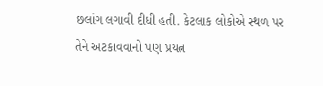છલાંગ લગાવી દીધી હતી. કેટલાક લોકોએ સ્થળ પર તેને અટકાવવાનો પણ પ્રયત્ન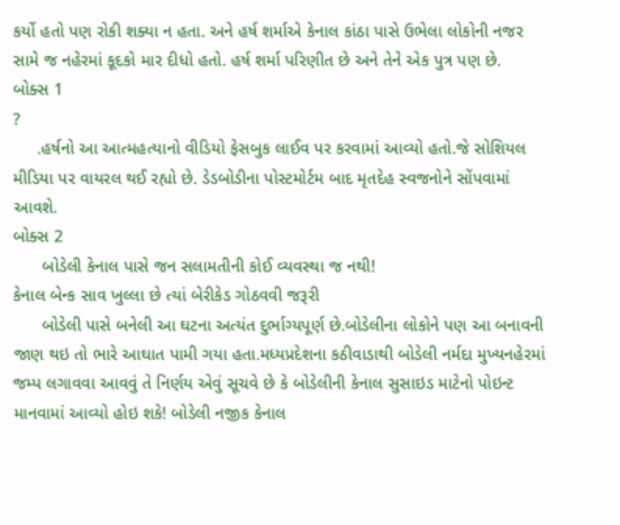કર્યો હતો પણ રોકી શક્યા ન હતા. અને હર્ષ શર્માએ કેનાલ કાંઠા પાસે ઉભેલા લોકોની નજર સામે જ નહેરમાં કૂદકો માર દીધો હતો. હર્ષ શર્મા પરિણીત છે અને તેને એક પુત્ર પણ છે.
બોક્સ 1
?
     .હર્ષનો આ આત્મહત્યાનો વીડિયો ફેસબુક લાઈવ પર કરવામાં આવ્યો હતો.જે સોશિયલ મીડિયા પર વાયરલ થઈ રહ્યો છે. ડેડબોડીના પોસ્ટમોર્ટમ બાદ મૃતદેહ સ્વજનોને સોંપવામાં આવશે.
બોક્સ 2
      બોડેલી કેનાલ પાસે જન સલામતીની કોઈ વ્યવસ્થા જ નથી!
કેનાલ બેન્ક સાવ ખુલ્લા છે ત્યાં બેરીકેડ ગોઠવવી જરૂરી
      બોડેલી પાસે બનેલી આ ઘટના અત્યંત દુર્ભાગ્યપૂર્ણ છે.બોડેલીના લોકોને પણ આ બનાવની જાણ થઇ તો ભારે આઘાત પામી ગયા હતા.મધ્યપ્રદેશના કઠીવાડાથી બોડેલી નર્મદા મુખ્યનહેરમાં જમ્પ લગાવવા આવવું તે નિર્ણય એવું સૂચવે છે કે બોડેલીની કેનાલ સુસાઇડ માટેનો પોઇન્ટ માનવામાં આવ્યો હોઇ શકે! બોડેલી નજીક કેનાલ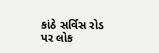કાંઠે સર્વિસ રોડ પર લોક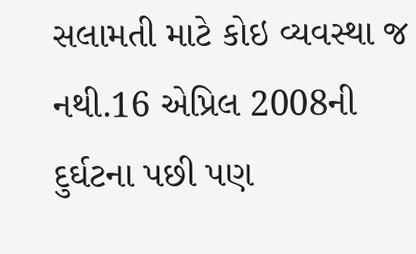સલામતી માટે કોઇ વ્યવસ્થા જ નથી.16 એપ્રિલ 2008ની દુર્ઘટના પછી પણ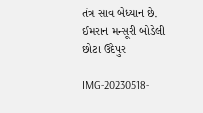તંત્ર સાવ બેધ્યાન છે.
ઈમરાન મન્સૂરી બોડેલી છોટા ઉદેપુર

IMG-20230518-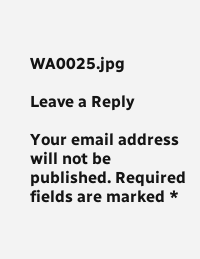WA0025.jpg

Leave a Reply

Your email address will not be published. Required fields are marked *